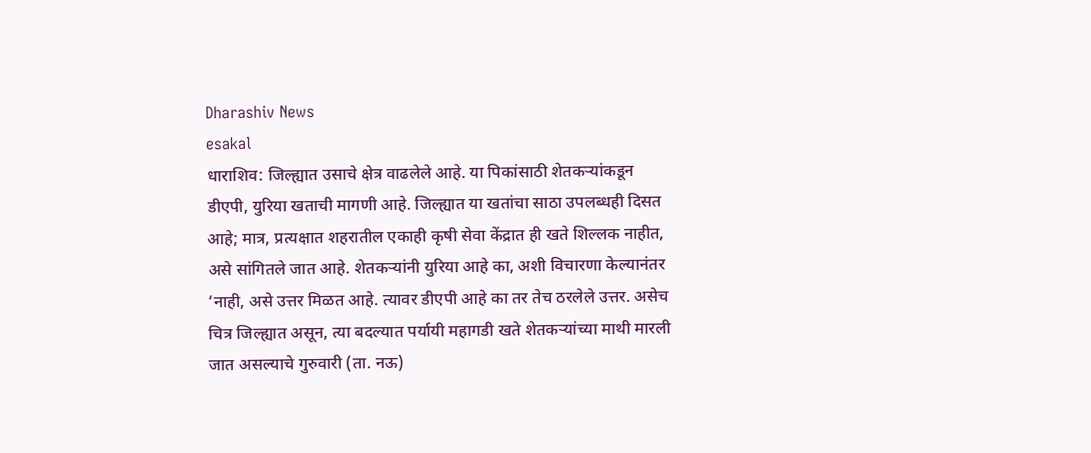Dharashiv News
esakal
धाराशिव: जिल्ह्यात उसाचे क्षेत्र वाढलेले आहे. या पिकांसाठी शेतकऱ्यांकडून डीएपी, युरिया खताची मागणी आहे. जिल्ह्यात या खतांचा साठा उपलब्धही दिसत आहे; मात्र, प्रत्यक्षात शहरातील एकाही कृषी सेवा केंद्रात ही खते शिल्लक नाहीत, असे सांगितले जात आहे. शेतकऱ्यांनी युरिया आहे का, अशी विचारणा केल्यानंतर ‘नाही, असे उत्तर मिळत आहे. त्यावर डीएपी आहे का तर तेच ठरलेले उत्तर. असेच चित्र जिल्ह्यात असून, त्या बदल्यात पर्यायी महागडी खते शेतकऱ्यांच्या माथी मारली जात असल्याचे गुरुवारी (ता. नऊ)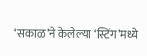‘सकाळ’ने केलेल्या ‘स्टिंग’मध्ये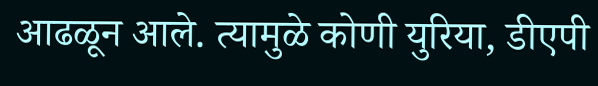आढळून आले. त्यामुळे कोणी युरिया, डीएपी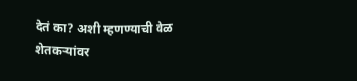देतं का? अशी म्हणण्याची वेळ शेतकऱ्यांवर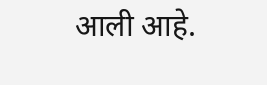आली आहे.